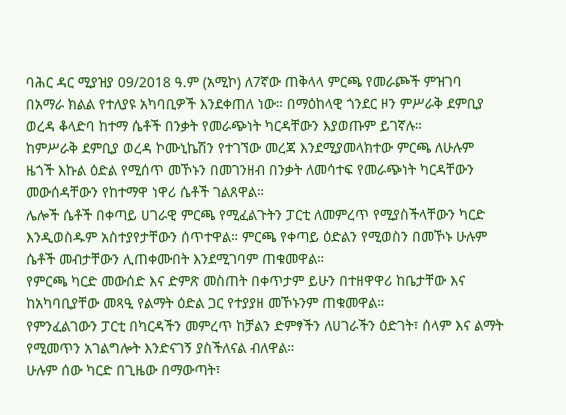ባሕር ዳር ሚያዝያ 09/2018 ዓ.ም (አሚኮ) ለ7ኛው ጠቅላላ ምርጫ የመራጮች ምዝገባ በአማራ ክልል የተለያዩ አካባቢዎች እንደቀጠለ ነው። በማዕከላዊ ጎንደር ዞን ምሥራቅ ደምቢያ ወረዳ ቆላድባ ከተማ ሴቶች በንቃት የመራጭነት ካርዳቸውን እያወጡም ይገኛሉ።
ከምሥራቅ ደምቢያ ወረዳ ኮሙኒኬሽን የተገኘው መረጃ እንደሚያመላክተው ምርጫ ለሁሉም ዜጎች እኩል ዕድል የሚሰጥ መኾኑን በመገንዘብ በንቃት ለመሳተፍ የመራጭነት ካርዳቸውን መውሰዳቸውን የከተማዋ ነዋሪ ሴቶች ገልጸዋል።
ሌሎች ሴቶች በቀጣይ ሀገራዊ ምርጫ የሚፈልጉትን ፓርቲ ለመምረጥ የሚያስችላቸውን ካርድ እንዲወስዱም አስተያየታቸውን ሰጥተዋል። ምርጫ የቀጣይ ዕድልን የሚወስን በመኾኑ ሁሉም ሴቶች መብታቸውን ሊጠቀሙበት እንደሚገባም ጠቁመዋል።
የምርጫ ካርድ መውሰድ እና ድምጽ መስጠት በቀጥታም ይሁን በተዘዋዋሪ ከቤታቸው እና ከአካባቢያቸው መጻዒ የልማት ዕድል ጋር የተያያዘ መኾኑንም ጠቁመዋል።
የምንፈልገውን ፓርቲ በካርዳችን መምረጥ ከቻልን ድምፃችን ለሀገራችን ዕድገት፣ ሰላም እና ልማት የሚመጥን አገልግሎት እንድናገኝ ያስችለናል ብለዋል።
ሁሉም ሰው ካርድ በጊዜው በማውጣት፣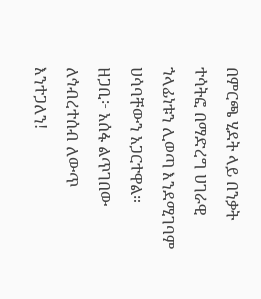በምርጫ ሂደት ላይ በንቃት ተሳትፎ በማድረግ ሀገራዊ ኀላፊነቱን ሊወጣ እንደሚገባም ሀሳባቸውን አጋርተዋል።
ዘጋቢ፦ አሰፋ ልጥገበው
ለኅብረተሰብ ለውጥ እንተጋለን!